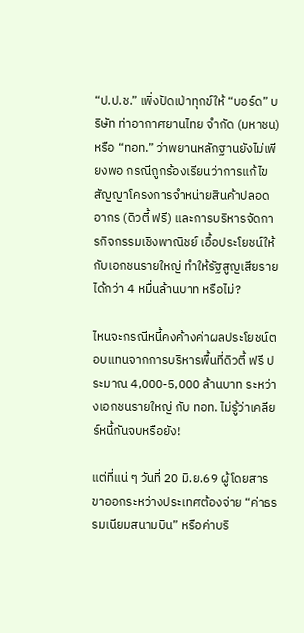“ป.ป.ช.” เพิ่งปัดเป่าทุกข์ให้ “บอร์ด” บริษัท ท่าอากาศยานไทย จำกัด (มหาชน) หรือ “ทอท.” ว่าพยานหลักฐานยังไม่เพียงพอ กรณีถูกร้องเรียนว่าการแก้ไขสัญญาโครงการจำหน่ายสินค้าปลอดอากร (ดิวตี้ ฟรี) และการบริหารจัดการกิจกรรมเชิงพาณิชย์ เอื้อประโยชน์ให้กับเอกชนรายใหญ่ ทำให้รัฐสูญเสียรายได้กว่า 4 หมื่นล้านบาท หรือไม่?

ไหนจะกรณีหนี้คงค้างค่าผลประโยชน์ตอบแทนจากการบริหารพื้นที่ดิวตี้ ฟรี ประมาณ 4,000-5,000 ล้านบาท ระหว่างเอกชนรายใหญ่ กับ ทอท. ไม่รู้ว่าเคลียร์หนี้กันจบหรือยัง!

แต่ที่แน่ ๆ วันที่ 20 มิ.ย.69 ผู้โดยสารขาออกระหว่างประเทศต้องจ่าย “ค่าธรรมเนียมสนามบิน” หรือค่าบริ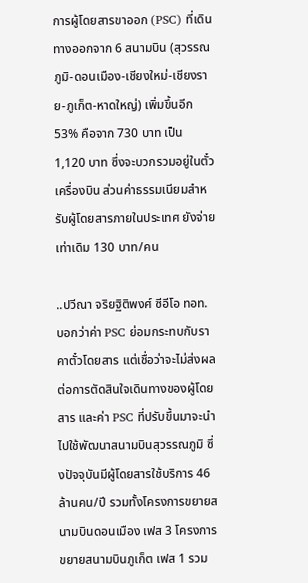การผู้โดยสารขาออก (PSC) ที่เดินทางออกจาก 6 สนามบิน (สุวรรณภูมิ-ดอนเมือง-เชียงใหม่-เชียงราย-ภูเก็ต-หาดใหญ่) เพิ่มขึ้นอีก 53% คือจาก 730 บาท เป็น 1,120 บาท ซึ่งจะบวกรวมอยู่ในตั๋วเครื่องบิน ส่วนค่าธรรมเนียมสำหรับผู้โดยสารภายในประเทศ ยังจ่ายเท่าเดิม 130 บาท/คน

..ปวีณา จริยฐิติพงศ์ ซีอีโอ ทอท. บอกว่าค่า PSC ย่อมกระทบกับราคาตั๋วโดยสาร แต่เชื่อว่าจะไม่ส่งผลต่อการตัดสินใจเดินทางของผู้โดยสาร และค่า PSC ที่ปรับขึ้นมาจะนำไปใช้พัฒนาสนามบินสุวรรณภูมิ ซึ่งปัจจุบันมีผู้โดยสารใช้บริการ 46 ล้านคน/ปี รวมทั้งโครงการขยายสนามบินดอนเมือง เฟส 3 โครงการขยายสนามบินภูเก็ต เฟส 1 รวม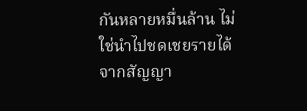กันหลายหมื่นล้าน ไม่ใช่นำไปชดเชยรายได้จากสัญญา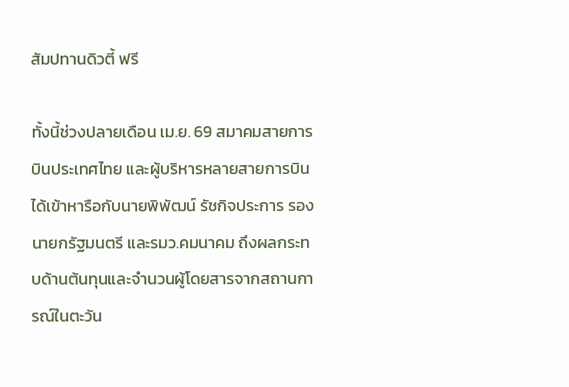สัมปทานดิวตี้ ฟรี

ทั้งนี้ช่วงปลายเดือน เม.ย. 69 สมาคมสายการบินประเทศไทย และผู้บริหารหลายสายการบินได้เข้าหารือกับนายพิพัฒน์ รัชกิจประการ รองนายกรัฐมนตรี และรมว.คมนาคม ถึงผลกระทบด้านต้นทุนและจำนวนผู้โดยสารจากสถานการณ์ในตะวัน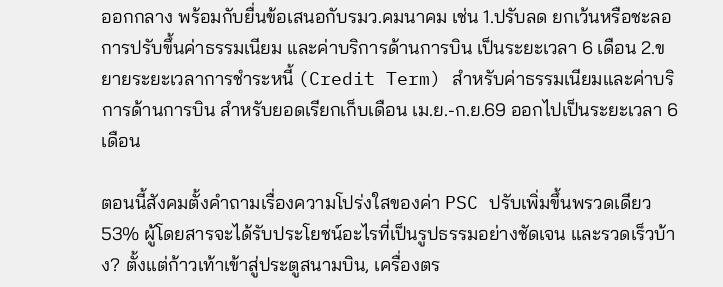ออกกลาง พร้อมกับยื่นข้อเสนอกับรมว.คมนาคม เช่น 1.ปรับลด ยกเว้นหรือชะลอการปรับขึ้นค่าธรรมเนียม และค่าบริการด้านการบิน เป็นระยะเวลา 6 เดือน 2.ขยายระยะเวลาการชําระหนี้ (Credit Term) สําหรับค่าธรรมเนียมและค่าบริการด้านการบิน สําหรับยอดเรียกเก็บเดือน เม.ย.-ก.ย.69 ออกไปเป็นระยะเวลา 6 เดือน

ตอนนี้สังคมตั้งคำถามเรื่องความโปร่งใสของค่า PSC ปรับเพิ่มขึ้นพรวดเดียว 53% ผู้โดยสารจะได้รับประโยชน์อะไรที่เป็นรูปธรรมอย่างชัดเจน และรวดเร็วบ้าง? ตั้งแต่ก้าวเท้าเข้าสู่ประตูสนามบิน, เครื่องตร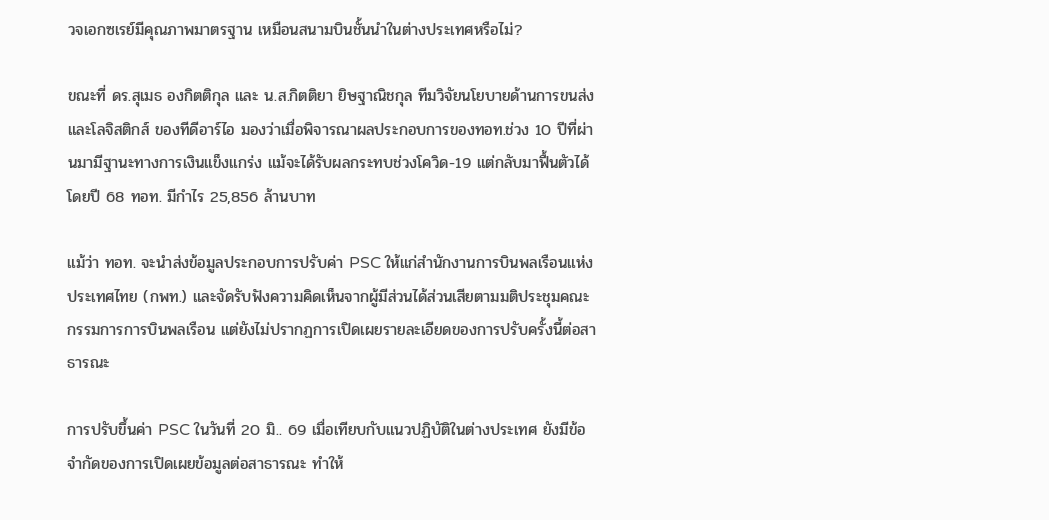วจเอกซเรย์มีคุณภาพมาตรฐาน เหมือนสนามบินชั้นนำในต่างประเทศหรือไม่?

ขณะที่ ดร.สุเมธ องกิตติกุล และ น.ส.กิตติยา ยิษฐาณิชกุล ทีมวิจัยนโยบายด้านการขนส่งและโลจิสติกส์ ของทีดีอาร์ไอ มองว่าเมื่อพิจารณาผลประกอบการของทอท.ช่วง 10 ปีที่ผ่านมามีฐานะทางการเงินแข็งแกร่ง แม้จะได้รับผลกระทบช่วงโควิด-19 แต่กลับมาฟื้นตัวได้ โดยปี 68 ทอท. มีกำไร 25,856 ล้านบาท

แม้ว่า ทอท. จะนำส่งข้อมูลประกอบการปรับค่า PSC ให้แก่สำนักงานการบินพลเรือนแห่งประเทศไทย (กพท.) และจัดรับฟังความคิดเห็นจากผู้มีส่วนได้ส่วนเสียตามมติประชุมคณะกรรมการการบินพลเรือน แต่ยังไม่ปรากฏการเปิดเผยรายละเอียดของการปรับครั้งนี้ต่อสาธารณะ

การปรับขึ้นค่า PSC ในวันที่ 20 มิ.. 69 เมื่อเทียบกับแนวปฏิบัติในต่างประเทศ ยังมีข้อจำกัดของการเปิดเผยข้อมูลต่อสาธารณะ ทำให้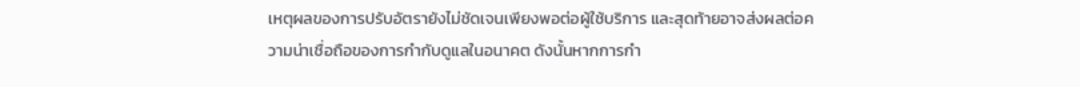เหตุผลของการปรับอัตรายังไม่ชัดเจนเพียงพอต่อผู้ใช้บริการ และสุดท้ายอาจส่งผลต่อความน่าเชื่อถือของการกำกับดูแลในอนาคต ดังนั้นหากการกำ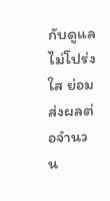กับดูแลไม่โปร่งใส ย่อมส่งผลต่อจำนวน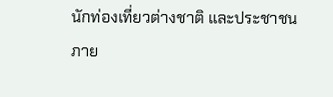นักท่องเที่ยวต่างชาติ และประชาชนภาย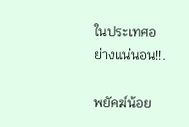ในประเทศอย่างแน่นอน!!.

พยัคฆ์น้อย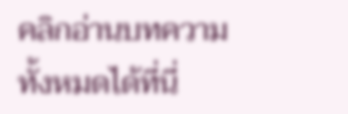คลิกอ่านบทความทั้งหมดได้ที่นี่